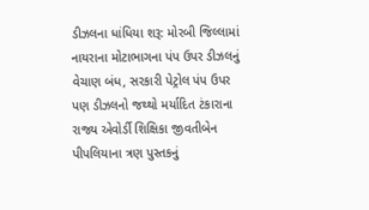ડીઝલના ધાંધિયા શરૂ: મોરબી જિલ્લામાં નાયરાના મોટાભાગના પંપ ઉપર ડીઝલનું વેચાણ બંધ, સરકારી પેટ્રોલ પંપ ઉપર પણ ડીઝલનો જથ્થો મર્યાદિત ટંકારાના રાજ્ય એવોર્ડી શિક્ષિકા જીવતીબેન પીપલિયાના ત્રણ પુસ્તકનું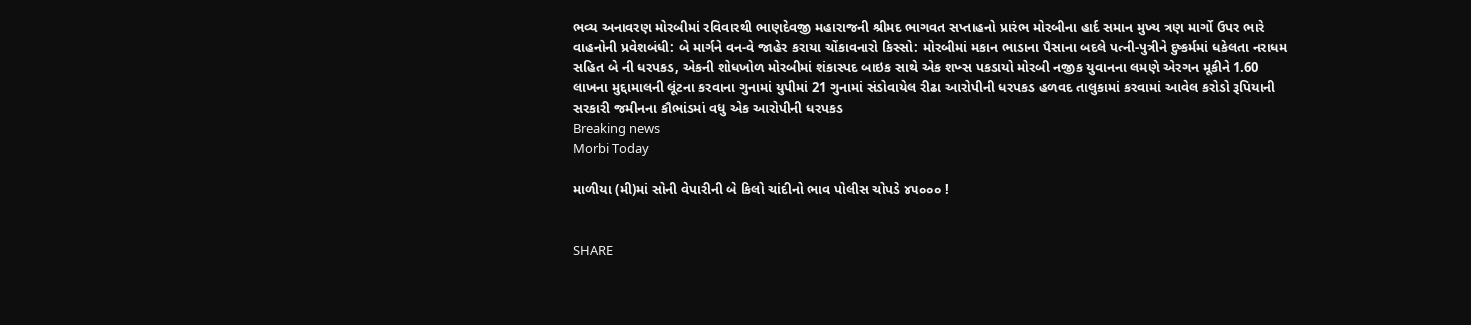ભવ્ય અનાવરણ મોરબીમાં રવિવારથી ભાણદેવજી મહારાજની શ્રીમદ ભાગવત સપ્તાહનો પ્રારંભ મોરબીના હાર્દ સમાન મુખ્ય ત્રણ માર્ગો ઉપર ભારે વાહનોની પ્રવેશબંધી: બે માર્ગને વન-વે જાહેર કરાયા ચોંકાવનારો કિસ્સો: મોરબીમાં મકાન ભાડાના પૈસાના બદલે પત્ની-પુત્રીને દુષ્કર્મમાં ધકેલતા નરાધમ સહિત બે ની ધરપકડ, એકની શોધખોળ મોરબીમાં શંકાસ્પદ બાઇક સાથે એક શખ્સ પકડાયો મોરબી નજીક યુવાનના લમણે એરગન મૂકીને 1.60 લાખના મુદ્દામાલની લૂંટના કરવાના ગુનામાં યુપીમાં 21 ગુનામાં સંડોવાયેલ રીઢા આરોપીની ધરપકડ હળવદ તાલુકામાં કરવામાં આવેલ કરોડો રૂપિયાની સરકારી જમીનના કૌભાંડમાં વધુ એક આરોપીની ધરપકડ
Breaking news
Morbi Today

માળીયા (મી)માં સોની વેપારીની બે કિલો ચાંદીનો ભાવ પોલીસ ચોપડે ૪૫૦૦૦ !


SHARE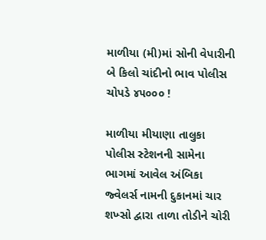માળીયા (મી)માં સોની વેપારીની બે કિલો ચાંદીનો ભાવ પોલીસ ચોપડે ૪૫૦૦૦ !

માળીયા મીયાણા તાલુકા પોલીસ સ્ટેશનની સામેના ભાગમાં આવેલ અંબિકા જ્વેલર્સ નામની દુકાનમાં ચાર શખ્સો દ્વારા તાળા તોડીને ચોરી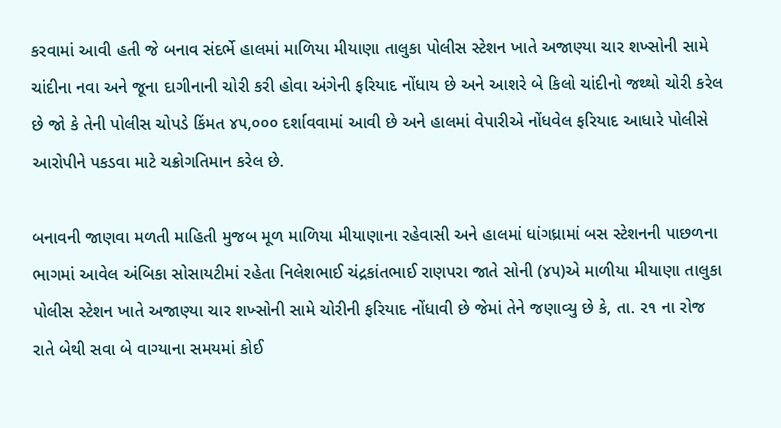કરવામાં આવી હતી જે બનાવ સંદર્ભે હાલમાં માળિયા મીયાણા તાલુકા પોલીસ સ્ટેશન ખાતે અજાણ્યા ચાર શખ્સોની સામે ચાંદીના નવા અને જૂના દાગીનાની ચોરી કરી હોવા અંગેની ફરિયાદ નોંધાય છે અને આશરે બે કિલો ચાંદીનો જથ્થો ચોરી કરેલ છે જો કે તેની પોલીસ ચોપડે કિંમત ૪૫,૦૦૦ દર્શાવવામાં આવી છે અને હાલમાં વેપારીએ નોંધવેલ ફરિયાદ આધારે પોલીસે આરોપીને પકડવા માટે ચક્રોગતિમાન કરેલ છે.

બનાવની જાણવા મળતી માહિતી મુજબ મૂળ માળિયા મીયાણાના રહેવાસી અને હાલમાં ધાંગધ્રામાં બસ સ્ટેશનની પાછળના ભાગમાં આવેલ અંબિકા સોસાયટીમાં રહેતા નિલેશભાઈ ચંદ્રકાંતભાઈ રાણપરા જાતે સોની (૪૫)એ માળીયા મીયાણા તાલુકા પોલીસ સ્ટેશન ખાતે અજાણ્યા ચાર શખ્સોની સામે ચોરીની ફરિયાદ નોંધાવી છે જેમાં તેને જણાવ્યુ છે કે, તા. ૨૧ ના રોજ રાતે બેથી સવા બે વાગ્યાના સમયમાં કોઈ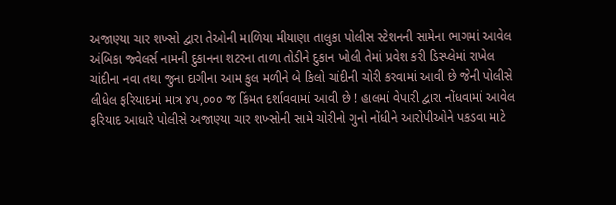અજાણ્યા ચાર શખ્સો દ્વારા તેઓની માળિયા મીયાણા તાલુકા પોલીસ સ્ટેશનની સામેના ભાગમાં આવેલ અંબિકા જ્વેલર્સ નામની દુકાનના શટરના તાળા તોડીને દુકાન ખોલી તેમાં પ્રવેશ કરી ડિસ્પ્લેમાં રાખેલ ચાંદીના નવા તથા જુના દાગીના આમ કુલ મળીને બે કિલો ચાંદીની ચોરી કરવામાં આવી છે જેની પોલીસે લીધેલ ફરિયાદમાં માત્ર ૪૫,૦૦૦ જ કિંમત દર્શાવવામાં આવી છે ! હાલમાં વેપારી દ્વારા નોંધવામાં આવેલ ફરિયાદ આધારે પોલીસે અજાણ્યા ચાર શખ્સોની સામે ચોરીનો ગુનો નોંધીને આરોપીઓને પકડવા માટે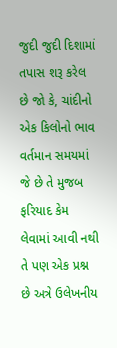જુદી જુદી દિશામાં તપાસ શરૂ કરેલ છે જો કે, ચાંદીનો એક કિલોનો ભાવ વર્તમાન સમયમાં જે છે તે મુજબ ફરિયાદ કેમ લેવામાં આવી નથી તે પણ એક પ્રશ્ન છે અત્રે ઉલેખનીય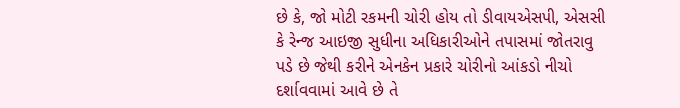છે કે, જો મોટી રકમની ચોરી હોય તો ડીવાયએસપી, એસસી કે રેન્જ આઇજી સુધીના અધિકારીઓને તપાસમાં જોતરાવુ પડે છે જેથી કરીને એનકેન પ્રકારે ચોરીનો આંકડો નીચો દર્શાવવામાં આવે છે તે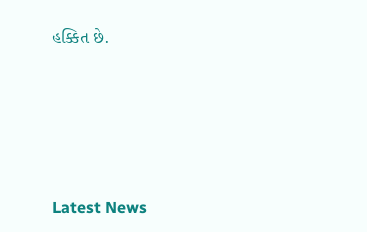હક્કિત છે.






Latest News